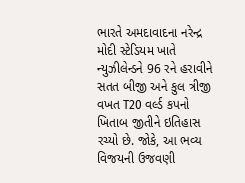ભારતે અમદાવાદના નરેન્દ્ર મોદી સ્ટેડિયમ ખાતે ન્યુઝીલેન્ડને 96 રને હરાવીને સતત બીજી અને કુલ ત્રીજી વખત T20 વર્લ્ડ કપનો ખિતાબ જીતીને ઇતિહાસ રચ્યો છે. જોકે, આ ભવ્ય વિજયની ઉજવણી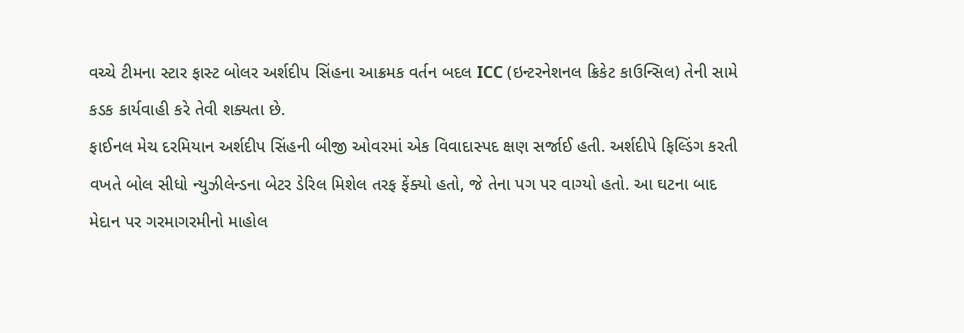વચ્ચે ટીમના સ્ટાર ફાસ્ટ બોલર અર્શદીપ સિંહના આક્રમક વર્તન બદલ ICC (ઇન્ટરનેશનલ ક્રિકેટ કાઉન્સિલ) તેની સામે કડક કાર્યવાહી કરે તેવી શક્યતા છે.
ફાઈનલ મેચ દરમિયાન અર્શદીપ સિંહની બીજી ઓવરમાં એક વિવાદાસ્પદ ક્ષણ સર્જાઈ હતી. અર્શદીપે ફિલ્ડિંગ કરતી વખતે બોલ સીધો ન્યુઝીલેન્ડના બેટર ડેરિલ મિશેલ તરફ ફેંક્યો હતો, જે તેના પગ પર વાગ્યો હતો. આ ઘટના બાદ મેદાન પર ગરમાગરમીનો માહોલ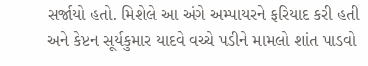સર્જાયો હતો. મિશેલે આ અંગે અમ્પાયરને ફરિયાદ કરી હતી અને કેપ્ટન સૂર્યકુમાર યાદવે વચ્ચે પડીને મામલો શાંત પાડવો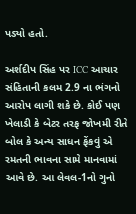પડ્યો હતો.

અર્શદીપ સિંહ પર ICC આચાર સંહિતાની કલમ 2.9 ના ભંગનો આરોપ લાગી શકે છે. કોઈ પણ ખેલાડી કે બેટર તરફ જોખમી રીતે બોલ કે અન્ય સાધન ફેંકવું એ રમતની ભાવના સામે માનવામાં આવે છે. આ લેવલ-1નો ગુનો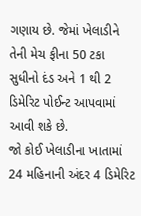ગણાય છે. જેમાં ખેલાડીને તેની મેચ ફીના 50 ટકા સુધીનો દંડ અને 1 થી 2 ડિમેરિટ પોઈન્ટ આપવામાં આવી શકે છે.
જો કોઈ ખેલાડીના ખાતામાં 24 મહિનાની અંદર 4 ડિમેરિટ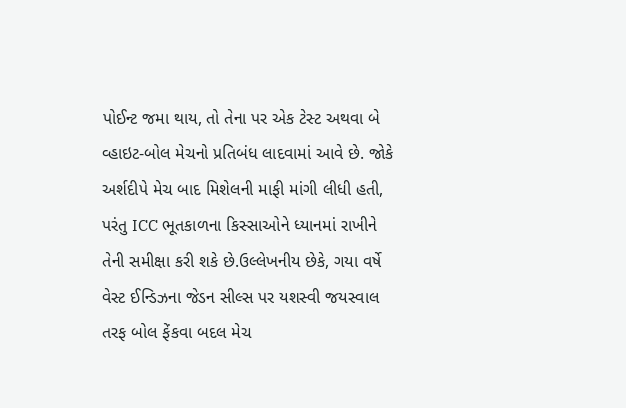પોઈન્ટ જમા થાય, તો તેના પર એક ટેસ્ટ અથવા બે વ્હાઇટ-બોલ મેચનો પ્રતિબંધ લાદવામાં આવે છે. જોકે અર્શદીપે મેચ બાદ મિશેલની માફી માંગી લીધી હતી, પરંતુ ICC ભૂતકાળના કિસ્સાઓને ધ્યાનમાં રાખીને તેની સમીક્ષા કરી શકે છે.ઉલ્લેખનીય છેકે, ગયા વર્ષે વેસ્ટ ઈન્ડિઝના જેડન સીલ્સ પર યશસ્વી જયસ્વાલ તરફ બોલ ફેંકવા બદલ મેચ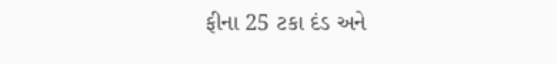ફીના 25 ટકા દંડ અને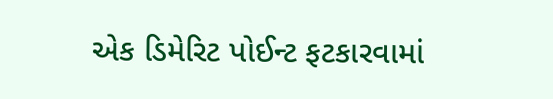એક ડિમેરિટ પોઈન્ટ ફટકારવામાં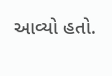આવ્યો હતો.